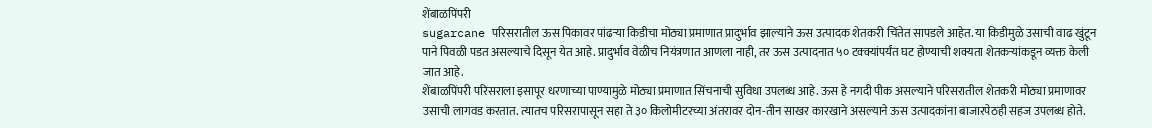शेंबाळपिंपरी
sugarcane परिसरातील ऊस पिकावर पांढऱ्या किडीचा मोठ्या प्रमाणात प्रादुर्भाव झाल्याने ऊस उत्पादक शेतकरी चिंतेत सापडले आहेत. या किडीमुळे उसाची वाढ खुंटून पाने पिवळी पडत असल्याचे दिसून येत आहे. प्रादुर्भाव वेळीच नियंत्रणात आणला नाही, तर ऊस उत्पादनात ५० टक्क्यांपर्यंत घट होण्याची शक्यता शेतकऱ्यांकडून व्यक्त केली जात आहे.
शेंबाळपिंपरी परिसराला इसापूर धरणाच्या पाण्यामुळे मोठ्या प्रमाणात सिंचनाची सुविधा उपलब्ध आहे. ऊस हे नगदी पीक असल्याने परिसरातील शेतकरी मोठ्या प्रमाणावर उसाची लागवड करतात. त्यातच परिसरापासून सहा ते ३० किलोमीटरच्या अंतरावर दोन-तीन साखर कारखाने असल्याने ऊस उत्पादकांना बाजारपेठही सहज उपलब्ध होते.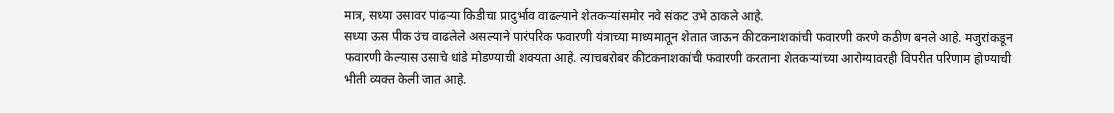मात्र, सध्या उसावर पांढऱ्या किडीचा प्रादुर्भाव वाढल्याने शेतकऱ्यांसमोर नवे संकट उभे ठाकले आहे.
सध्या ऊस पीक उंच वाढलेले असल्याने पारंपरिक फवारणी यंत्राच्या माध्यमातून शेतात जाऊन कीटकनाशकांची फवारणी करणे कठीण बनले आहे. मजुरांकडून फवारणी केल्यास उसाचे धांडे मोडण्याची शक्यता आहे. त्याचबरोबर कीटकनाशकांची फवारणी करताना शेतकऱ्यांच्या आरोग्यावरही विपरीत परिणाम होण्याची भीती व्यक्त केली जात आहे.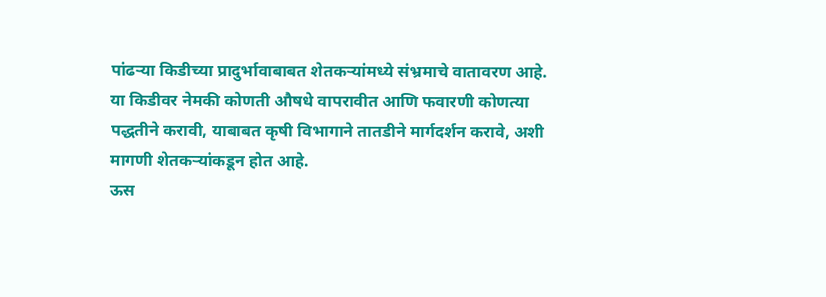पांढऱ्या किडीच्या प्रादुर्भावाबाबत शेतकऱ्यांमध्ये संभ्रमाचे वातावरण आहे. या किडीवर नेमकी कोणती औषधे वापरावीत आणि फवारणी कोणत्या पद्धतीने करावी, याबाबत कृषी विभागाने तातडीने मार्गदर्शन करावे, अशी मागणी शेतकऱ्यांकडून होत आहे.
ऊस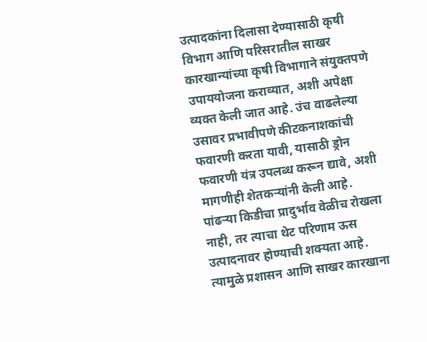उत्पादकांना दिलासा देण्यासाठी कृषी विभाग आणि परिसरातील साखर कारखान्यांच्या कृषी विभागाने संयुक्तपणे उपाययोजना कराव्यात, अशी अपेक्षा व्यक्त केली जात आहे. उंच वाढलेल्या उसावर प्रभावीपणे कीटकनाशकांची फवारणी करता यावी, यासाठी ड्रोन फवारणी यंत्र उपलब्ध करून द्यावे, अशी मागणीही शेतकऱ्यांनी केली आहे.
पांढऱ्या किडीचा प्रादुर्भाव वेळीच रोखला नाही, तर त्याचा थेट परिणाम ऊस उत्पादनावर होण्याची शक्यता आहे. त्यामुळे प्रशासन आणि साखर कारखाना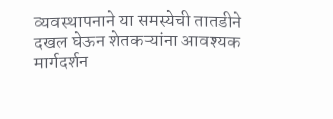व्यवस्थापनाने या समस्येची तातडीने दखल घेऊन शेतकऱ्यांना आवश्यक मार्गदर्शन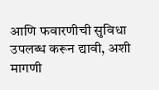आणि फवारणीची सुविधा उपलब्ध करून द्यावी, अशी मागणी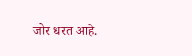जोर धरत आहे.